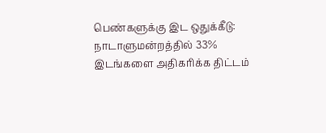பெண்களுக்கு இட ஒதுக்கீடு: நாடாளுமன்றத்தில் 33% இடங்களை அதிகரிக்க திட்டம்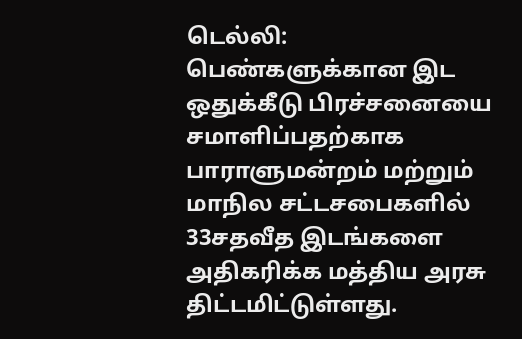டெல்லி:
பெண்களுக்கான இட ஒதுக்கீடு பிரச்சனையை சமாளிப்பதற்காக பாராளுமன்றம் மற்றும் மாநில சட்டசபைகளில் 33சதவீத இடங்களை அதிகரிக்க மத்திய அரசு திட்டமிட்டுள்ளது.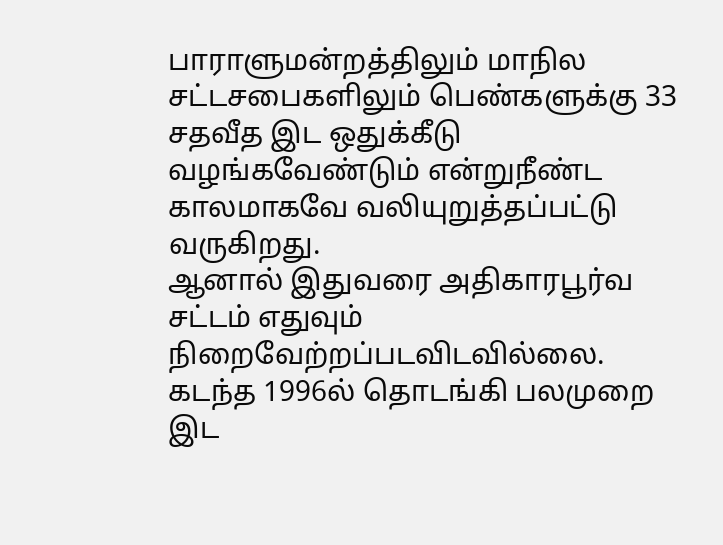பாராளுமன்றத்திலும் மாநில சட்டசபைகளிலும் பெண்களுக்கு 33 சதவீத இட ஒதுக்கீடு வழங்கவேண்டும் என்றுநீண்ட காலமாகவே வலியுறுத்தப்பட்டு வருகிறது.
ஆனால் இதுவரை அதிகாரபூர்வ சட்டம் எதுவும் நிறைவேற்றப்படவிடவில்லை. கடந்த 1996ல் தொடங்கி பலமுறை இட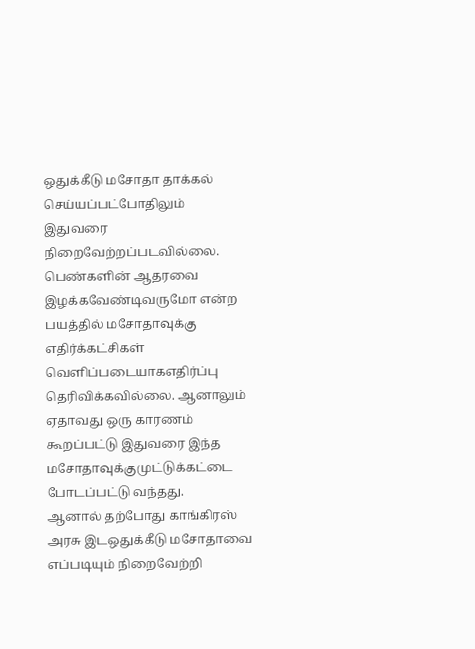ஒதுக்கீடு மசோதா தாக்கல் செய்யப்பட்போதிலும் இதுவரை நிறைவேற்றப்படவில்லை.
பெண்களின் ஆதரவை இழக்கவேண்டிவருமோ என்ற பயத்தில் மசோதாவுக்கு எதிர்க்கட்சிகள் வெளிப்படையாகஎதிர்ப்பு தெரிவிக்கவில்லை. ஆனாலும் ஏதாவது ஒரு காரணம் கூறப்பட்டு இதுவரை இந்த மசோதாவுக்குமுட்டுக்கட்டை போடப்பட்டு வந்தது.
ஆனால் தற்போது காங்கிரஸ் அரசு இடஒதுக்கீடு மசோதாவை எப்படியும் நிறைவேற்றி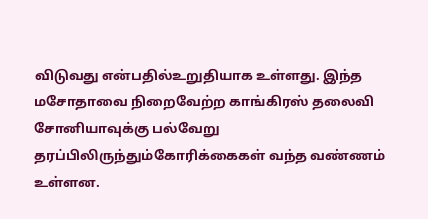விடுவது என்பதில்உறுதியாக உள்ளது. இந்த மசோதாவை நிறைவேற்ற காங்கிரஸ் தலைவி சோனியாவுக்கு பல்வேறு தரப்பிலிருந்தும்கோரிக்கைகள் வந்த வண்ணம் உள்ளன.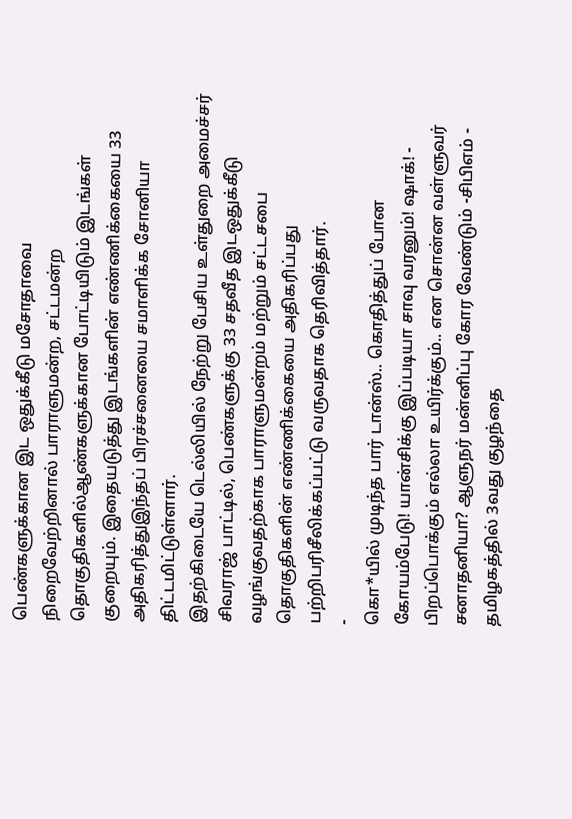பெண்களுக்கான இட ஒதுக்கீடு மசோதாவை நிறைவேற்றினால் பாராளுமன்ற, சட்டமன்ற தொகுதிகளில்ஆண்களுக்கான போட்டியிடும் இடங்கள் குறையும். இதையடுத்து இடங்களின் எண்ணிக்கையை 33 அதிகரித்துஇந்தப் பிரச்சனையை சமாளிக்க சோனியா திட்டமிட்டுள்ளார்.
இதற்கிடையே டெல்லியில் நேற்று பேசிய உள்துறை அமைச்சர் சிவராஜ் பாட்டில், பெண்களுக்கு 33 சதவீத இடஒதுக்கீடு வழங்குவதற்காக பாராளுமன்றம் மற்றும் சட்டசபை தொகுதிகளின் எண்ணிக்கையை அதிகரிப்பது பற்றிபரிசீலிக்கப்பட்டு வருவதாக தெரிவித்தார்.
-
கொ*யில் முடிந்த பார் டான்ஸ்.. கொதித்துப் போன கோயம்பேடு! யான்சிக்கு இப்படியா சாவு வரனும்! ஷாக்! -
பிறப்பொக்கும் எல்லா உயிர்க்கும்.. என சொன்ன வள்ளுவர் சனாதனியா? ஆளுநர் மன்னிப்பு கோர வேண்டும் -சிபிஎம் -
தமிழகத்தில் 3வது குழந்தை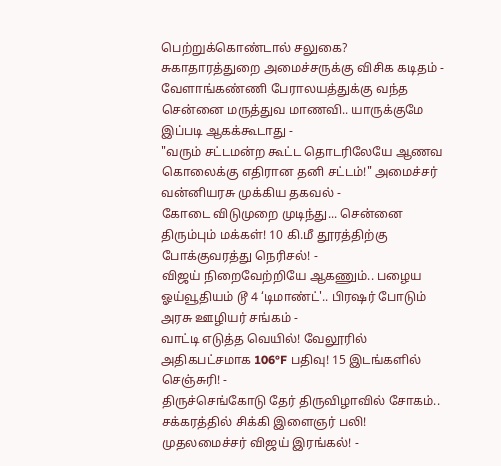பெற்றுக்கொண்டால் சலுகை? சுகாதாரத்துறை அமைச்சருக்கு விசிக கடிதம் -
வேளாங்கண்ணி பேராலயத்துக்கு வந்த சென்னை மருத்துவ மாணவி.. யாருக்குமே இப்படி ஆகக்கூடாது -
"வரும் சட்டமன்ற கூட்ட தொடரிலேயே ஆணவ கொலைக்கு எதிரான தனி சட்டம்!" அமைச்சர் வன்னியரசு முக்கிய தகவல் -
கோடை விடுமுறை முடிந்து... சென்னை திரும்பும் மக்கள்! 10 கி.மீ தூரத்திற்கு போக்குவரத்து நெரிசல்! -
விஜய் நிறைவேற்றியே ஆகணும்.. பழைய ஓய்வூதியம் டூ 4 ‘டிமாண்ட்'.. பிரஷர் போடும் அரசு ஊழியர் சங்கம் -
வாட்டி எடுத்த வெயில்! வேலூரில் அதிகபட்சமாக 106°F பதிவு! 15 இடங்களில் செஞ்சுரி! -
திருச்செங்கோடு தேர் திருவிழாவில் சோகம்.. சக்கரத்தில் சிக்கி இளைஞர் பலி! முதலமைச்சர் விஜய் இரங்கல்! -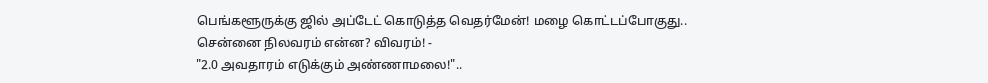பெங்களூருக்கு ஜில் அப்டேட் கொடுத்த வெதர்மேன்! மழை கொட்டப்போகுது.. சென்னை நிலவரம் என்ன? விவரம்! -
"2.0 அவதாரம் எடுக்கும் அண்ணாமலை!"..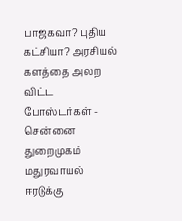பாஜகவா? புதிய கட்சியா? அரசியல் களத்தை அலற விட்ட போஸ்டர்கள் -
சென்னை துறைமுகம் மதுரவாயல் ஈரடுக்கு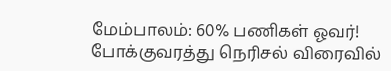மேம்பாலம்: 60% பணிகள் ஓவர்! போக்குவரத்து நெரிசல் விரைவில்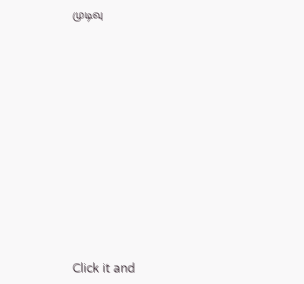முடிவு












Click it and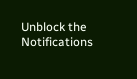Unblock the Notifications